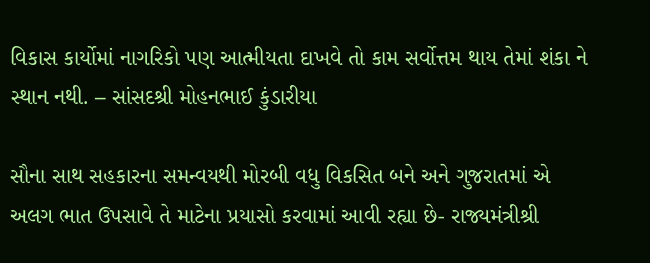વિકાસ કાર્યોમાં નાગરિકો પણ આત્મીયતા દાખવે તો કામ સર્વોત્તમ થાય તેમાં શંકા ને સ્થાન નથી. – સાંસદશ્રી મોહનભાઈ કુંડારીયા

સૌના સાથ સહકારના સમન્વયથી મોરબી વધુ વિકસિત બને અને ગુજરાતમાં એ અલગ ભાત ઉપસાવે તે માટેના પ્રયાસો કરવામાં આવી રહ્યા છે- રાજ્યમંત્રીશ્રી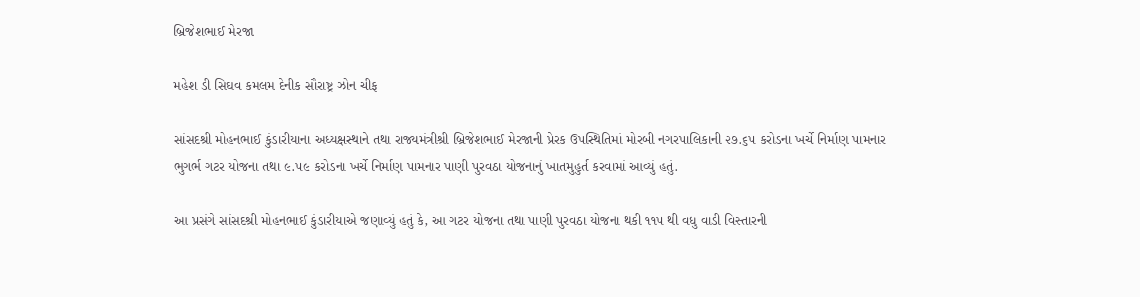બ્રિજેશભાઈ મેરજા

મહેશ ડી સિઘવ કમલમ દેનીક સૌરાષ્ટ્ર ઝોન ચીફ

સાંસદશ્રી મોહનભાઈ કુંડારીયાના અધ્યક્ષસ્થાને તથા રાજ્યમંત્રીશ્રી બ્રિજેશભાઈ મેરજાની પ્રેરક ઉપસ્થિતિમાં મોરબી નગરપાલિકાની ૨૭.૬૫ કરોડના ખર્ચે નિર્માણ પામનાર ભુગર્ભ ગટર યોજના તથા ૯.૫૯ કરોડના ખર્ચે નિર્માણ પામનાર પાણી પુરવઠા યોજનાનું ખાતમુહુર્ત કરવામાં આવ્યું હતું.

આ પ્રસંગે સાંસદશ્રી મોહનભાઈ કુંડારીયાએ જણાવ્યું હતું કે, આ ગટર યોજના તથા પાણી પુરવઠા યોજના થકી ૧૧૫ થી વધુ વાડી વિસ્તારની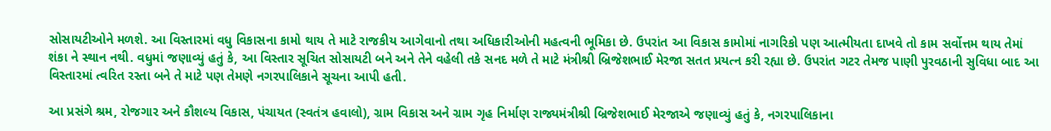સોસાયટીઓને મળશે. આ વિસ્તારમાં વધુ વિકાસના કામો થાય તે માટે રાજકીય આગેવાનો તથા અધિકારીઓની મહત્વની ભૂમિકા છે. ઉપરાંત આ વિકાસ કામોમાં નાગરિકો પણ આત્મીયતા દાખવે તો કામ સર્વોત્તમ થાય તેમાં શંકા ને સ્થાન નથી. વધુમાં જણાવ્યું હતું કે, આ વિસ્તાર સૂચિત સોસાયટી બને અને તેને વહેલી તકે સનદ મળે તે માટે મંત્રીશ્રી બ્રિજેશભાઈ મેરજા સતત પ્રયત્ન કરી રહ્યા છે. ઉપરાંત ગટર તેમજ પાણી પુરવઠાની સુવિધા બાદ આ વિસ્તારમાં ત્વરિત રસ્તા બને તે માટે પણ તેમણે નગરપાલિકાને સૂચના આપી હતી.

આ પ્રસંગે શ્રમ, રોજગાર અને કૌશલ્ય વિકાસ, પંચાયત (સ્વતંત્ર હવાલો), ગ્રામ વિકાસ અને ગ્રામ ગૃહ નિર્માણ રાજ્યમંત્રીશ્રી બ્રિજેશભાઈ મેરજાએ જણાવ્યું હતું કે, નગરપાલિકાના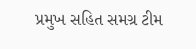પ્રમુખ સહિત સમગ્ર ટીમ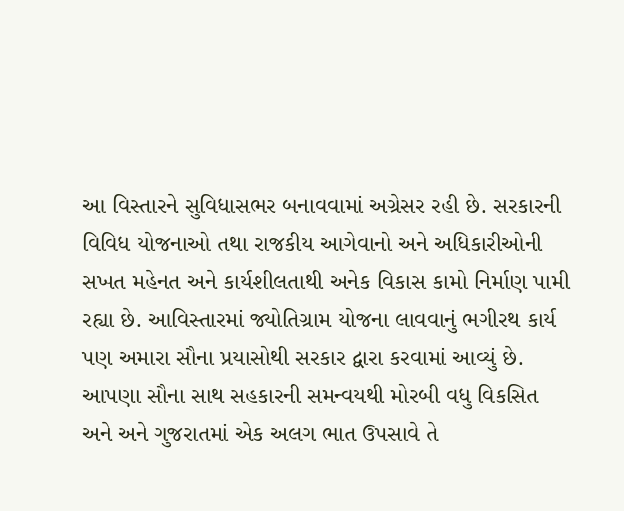આ વિસ્તારને સુવિધાસભર બનાવવામાં અગ્રેસર રહી છે. સરકારની વિવિધ યોજનાઓ તથા રાજકીય આગેવાનો અને અધિકારીઓની સખત મહેનત અને કાર્યશીલતાથી અનેક વિકાસ કામો નિર્માણ પામી રહ્યા છે. આવિસ્તારમાં જ્યોતિગ્રામ યોજના લાવવાનું ભગીરથ કાર્ય પણ અમારા સૌના પ્રયાસોથી સરકાર દ્વારા કરવામાં આવ્યું છે. આપણા સૌના સાથ સહકારની સમન્વયથી મોરબી વધુ વિકસિત અને અને ગુજરાતમાં એક અલગ ભાત ઉપસાવે તે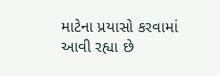માટેના પ્રયાસો કરવામાં આવી રહ્યા છે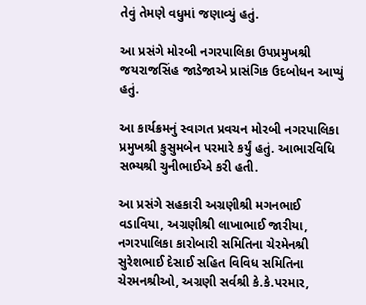તેવું તેમણે વધુમાં જણાવ્યું હતું.

આ પ્રસંગે મોરબી નગરપાલિકા ઉપપ્રમુખશ્રી જયરાજસિંહ જાડેજાએ પ્રાસંગિક ઉદબોધન આપ્યું હતું.

આ કાર્યક્રમનું સ્વાગત પ્રવચન મોરબી નગરપાલિકા પ્રમુખશ્રી કુસુમબેન પરમારે કર્યું હતું. આભારવિધિ સભ્યશ્રી ચુનીભાઈએ કરી હતી.

આ પ્રસંગે સહકારી અગ્રણીશ્રી મગનભાઈ વડાવિયા, અગ્રણીશ્રી લાખાભાઈ જારીયા, નગરપાલિકા કારોબારી સમિતિના ચેરમેનશ્રી સુરેશભાઈ દેસાઈ સહિત વિવિધ સમિતિના ચેરમનશ્રીઓ, અગ્રણી સર્વશ્રી કે.કે.પરમાર,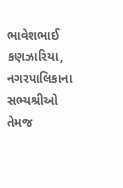ભાવેશભાઈ કણઝારિયા, નગરપાલિકાના સભ્યશ્રીઓ તેમજ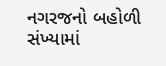નગરજનો બહોળી સંખ્યામાં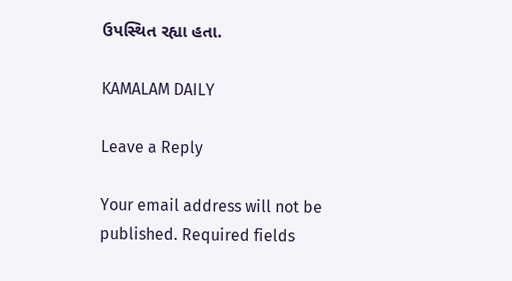ઉપસ્થિત રહ્યા હતા.

KAMALAM DAILY

Leave a Reply

Your email address will not be published. Required fields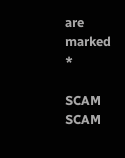are marked *

SCAM SCAM